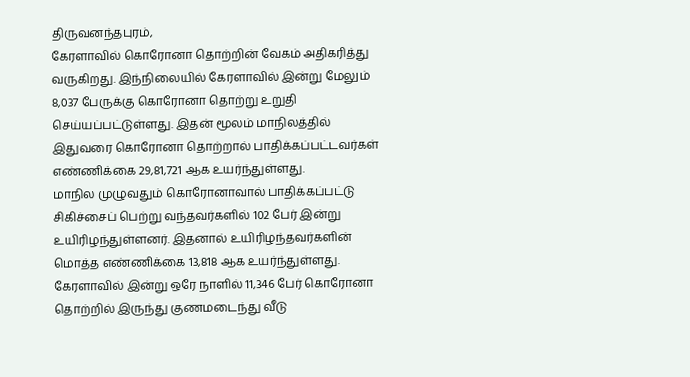திருவனந்தபுரம்,
கேரளாவில் கொரோனா தொற்றின் வேகம் அதிகரித்து வருகிறது. இந்நிலையில் கேரளாவில் இன்று மேலும் 8,037 பேருக்கு கொரோனா தொற்று உறுதி செய்யப்பட்டுள்ளது. இதன் மூலம் மாநிலத்தில் இதுவரை கொரோனா தொற்றால் பாதிக்கப்பட்டவர்கள் எண்ணிக்கை 29,81,721 ஆக உயர்ந்துள்ளது.
மாநில முழுவதும் கொரோனாவால் பாதிக்கப்பட்டு சிகிச்சைப் பெற்று வந்தவர்களில் 102 பேர் இன்று உயிரிழந்துள்ளனர். இதனால் உயிரிழந்தவர்களின் மொத்த எண்ணிக்கை 13,818 ஆக உயர்ந்துள்ளது.
கேரளாவில் இன்று ஒரே நாளில் 11,346 பேர் கொரோனா தொற்றில் இருந்து குணமடைந்து வீடு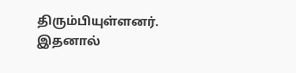திரும்பியுள்ளனர். இதனால்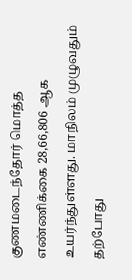குணமடைந்தோர் மொத்த எண்ணிக்கை 28,66,806 ஆக உயர்ந்துள்ளது. மாநிலம் முழுவதும் தற்போது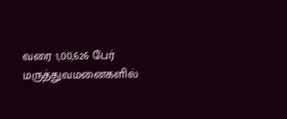வரை 1,00,626 பேர் மருத்துவமனைகளில்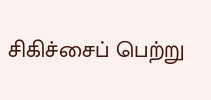சிகிச்சைப் பெற்று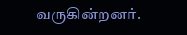வருகின்றனர்.